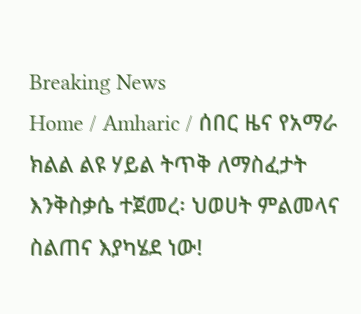Breaking News
Home / Amharic / ሰበር ዜና የአማራ ክልል ልዩ ሃይል ትጥቅ ለማስፈታት እንቅስቃሴ ተጀመረ፡ ህወሀት ምልመላና ስልጠና እያካሄደ ነው!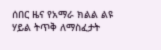ሰበር ዜና የአማራ ክልል ልዩ ሃይል ትጥቅ ለማስፈታት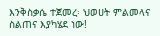እንቅስቃሴ ተጀመረ፡ ህወሀት ምልመላና ስልጠና እያካሄደ ነው!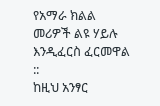የአማራ ክልል መሪዎች ልዩ ሃይሉ እንዲፈርስ ፈርመዋል ::
ከዚህ አንፃር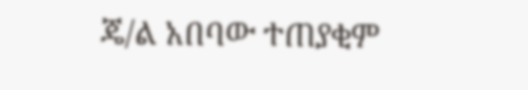ጄ/ል አበባው ተጠያቂም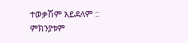ተወቃሽም አይደለም ::
ምክንያቱም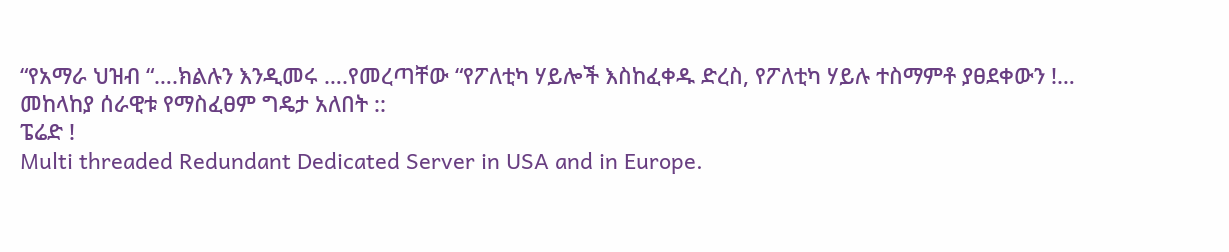“የአማራ ህዝብ “….ክልሉን እንዲመሩ ….የመረጣቸው “የፖለቲካ ሃይሎች እስከፈቀዱ ድረስ, የፖለቲካ ሃይሉ ተስማምቶ ያፀደቀውን !…
መከላከያ ሰራዊቱ የማስፈፀም ግዴታ አለበት ::
ፔሬድ !
Multi threaded Redundant Dedicated Server in USA and in Europe.